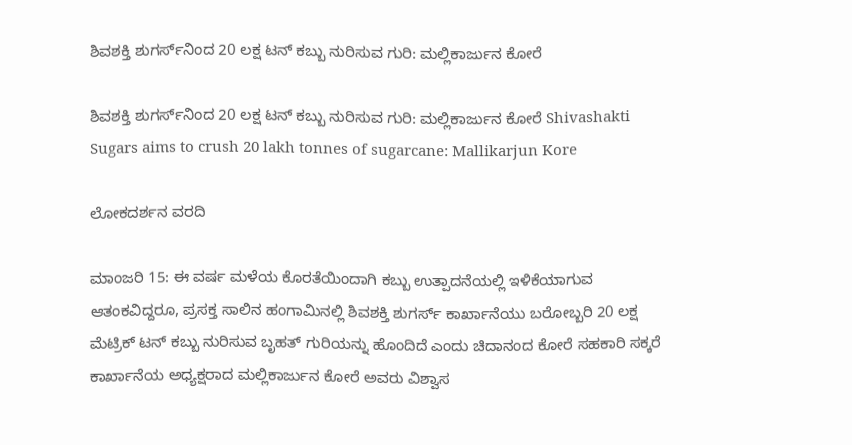ಶಿವಶಕ್ತಿ ಶುಗರ್ಸ್‌ನಿಂದ 20 ಲಕ್ಷ ಟನ್ ಕಬ್ಬು ನುರಿಸುವ ಗುರಿ: ಮಲ್ಲಿಕಾರ್ಜುನ ಕೋರೆ

ಶಿವಶಕ್ತಿ ಶುಗರ್ಸ್‌ನಿಂದ 20 ಲಕ್ಷ ಟನ್ ಕಬ್ಬು ನುರಿಸುವ ಗುರಿ: ಮಲ್ಲಿಕಾರ್ಜುನ ಕೋರೆ Shivashakti Sugars aims to crush 20 lakh tonnes of sugarcane: Mallikarjun Kore

ಲೋಕದರ್ಶನ ವರದಿ

ಮಾಂಜರಿ 15: ಈ ವರ್ಷ ಮಳೆಯ ಕೊರತೆಯಿಂದಾಗಿ ಕಬ್ಬು ಉತ್ಪಾದನೆಯಲ್ಲಿ ಇಳಿಕೆಯಾಗುವ ಆತಂಕವಿದ್ದರೂ, ಪ್ರಸಕ್ತ ಸಾಲಿನ ಹಂಗಾಮಿನಲ್ಲಿ ಶಿವಶಕ್ತಿ ಶುಗರ್ಸ್‌ ಕಾರ್ಖಾನೆಯು ಬರೋಬ್ಬರಿ 20 ಲಕ್ಷ ಮೆಟ್ರಿಕ್ ಟನ್ ಕಬ್ಬು ನುರಿಸುವ ಬೃಹತ್ ಗುರಿಯನ್ನು ಹೊಂದಿದೆ ಎಂದು ಚಿದಾನಂದ ಕೋರೆ ಸಹಕಾರಿ ಸಕ್ಕರೆ ಕಾರ್ಖಾನೆಯ ಅಧ್ಯಕ್ಷರಾದ ಮಲ್ಲಿಕಾರ್ಜುನ ಕೋರೆ ಅವರು ವಿಶ್ವಾಸ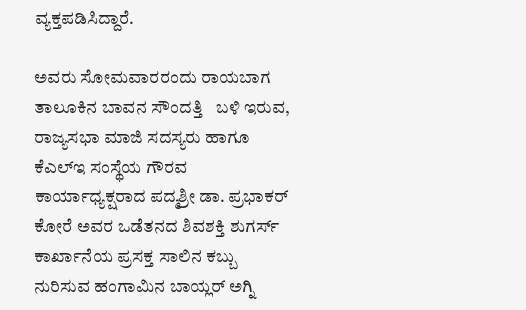ವ್ಯಕ್ತಪಡಿಸಿದ್ದಾರೆ.

ಅವರು ಸೋಮವಾರರಂದು ರಾಯಬಾಗ ತಾಲೂಕಿನ ಬಾವನ ಸೌಂದತ್ತಿ   ಬಳಿ ಇರುವ, ರಾಜ್ಯಸಭಾ ಮಾಜಿ ಸದಸ್ಯರು ಹಾಗೂ ಕೆಎಲ್‌ಇ ಸಂಸ್ಥೆಯ ಗೌರವ  ಕಾರ್ಯಾಧ್ಯಕ್ಷರಾದ ಪದ್ಮಶ್ರೀ ಡಾ. ಪ್ರಭಾಕರ್ ಕೋರೆ ಅವರ ಒಡೆತನದ ಶಿವಶಕ್ತಿ ಶುಗರ್ಸ್‌ ಕಾರ್ಖಾನೆಯ ಪ್ರಸಕ್ತ ಸಾಲಿನ ಕಬ್ಬು ನುರಿಸುವ ಹಂಗಾಮಿನ ಬಾಯ್ಲರ್ ಅಗ್ನಿ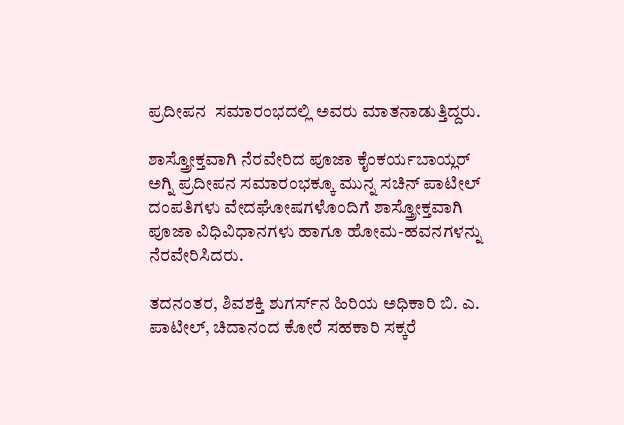ಪ್ರದೀಪನ  ಸಮಾರಂಭದಲ್ಲಿ ಅವರು ಮಾತನಾಡುತ್ತಿದ್ದರು.

ಶಾಸ್ತ್ರೋಕ್ತವಾಗಿ ನೆರವೇರಿದ ಪೂಜಾ ಕೈಂಕರ್ಯಬಾಯ್ಲರ್ ಅಗ್ನಿ ಪ್ರದೀಪನ ಸಮಾರಂಭಕ್ಕೂ ಮುನ್ನ ಸಚಿನ್ ಪಾಟೀಲ್ ದಂಪತಿಗಳು ವೇದಘೋಷಗಳೊಂದಿಗೆ ಶಾಸ್ತ್ರೋಕ್ತವಾಗಿ ಪೂಜಾ ವಿಧಿವಿಧಾನಗಳು ಹಾಗೂ ಹೋಮ-ಹವನಗಳನ್ನು ನೆರವೇರಿಸಿದರು.

ತದನಂತರ, ಶಿವಶಕ್ತಿ ಶುಗರ್ಸ್‌ನ ಹಿರಿಯ ಅಧಿಕಾರಿ ಬಿ. ಎ. ಪಾಟೀಲ್, ಚಿದಾನಂದ ಕೋರೆ ಸಹಕಾರಿ ಸಕ್ಕರೆ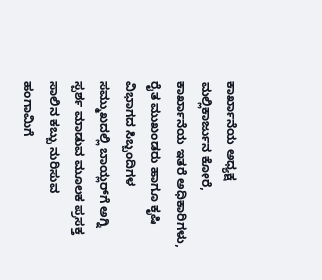ಕಾರ್ಖಾನೆಯ ಅಧ್ಯಕ್ಷ ಮಲ್ಲಿಕಾರ್ಜುನ ಕೋರೆ, ಕಾರ್ಖಾನೆಯ ಇತರೆ ಅಧಿಕಾರಿಗಳು, ರೈತ ಮುಖಂಡರು ಹಾಗೂ ಕೃಷಿ ವಿಭಾಗದ ಸಿಬ್ಬಂದಿಗಳ ಸಮ್ಮುಖದಲ್ಲಿ ಬಾಯ್ಲರ್‌ಗೆ ಅಗ್ನಿ ಸ್ಪರ್ಶ ಮಾಡುವ ಮೂಲಕ ಪ್ರಸಕ್ತ ಸಾಲಿನ ಕಬ್ಬು ನುರಿಸುವ ಹಂಗಾಮಿಗೆ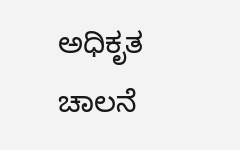ಅಧಿಕೃತ ಚಾಲನೆ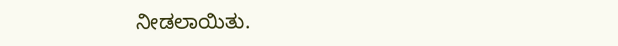ನೀಡಲಾಯಿತು.